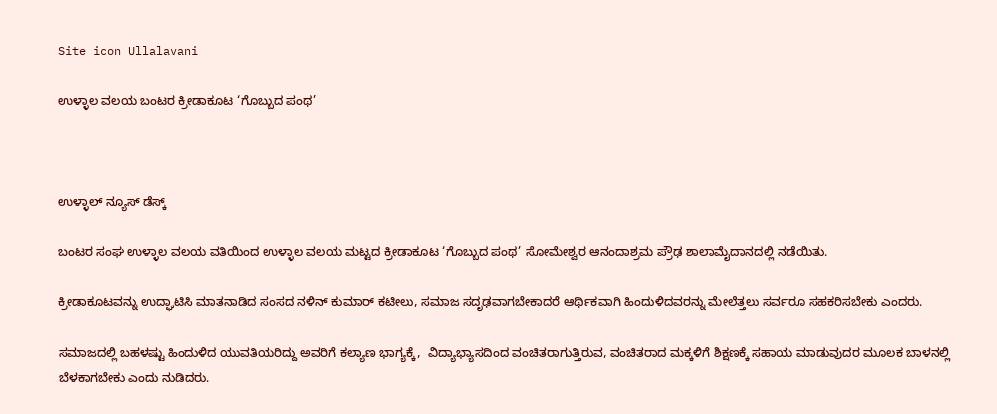Site icon Ullalavani

ಉಳ್ಳಾಲ ವಲಯ ಬಂಟರ ಕ್ರೀಡಾಕೂಟ ‘ಗೊಬ್ಬುದ ಪಂಥ’



ಉಳ್ಳಾಲ್ ನ್ಯೂಸ್ ಡೆಸ್ಕ್

ಬಂಟರ ಸಂಘ ಉಳ್ಳಾಲ ವಲಯ ವತಿಯಿಂದ ಉಳ್ಳಾಲ ವಲಯ ಮಟ್ಟದ ಕ್ರೀಡಾಕೂಟ ‘ಗೊಬ್ಬುದ ಪಂಥ’ ಸೋಮೇಶ್ವರ ಆನಂದಾಶ್ರಮ ಪ್ರೌಢ ಶಾಲಾಮೈದಾನದಲ್ಲಿ ನಡೆಯಿತು.

ಕ್ರೀಡಾಕೂಟವನ್ನು ಉದ್ಘಾಟಿಸಿ ಮಾತನಾಡಿದ ಸಂಸದ ನಳಿನ್ ಕುಮಾರ್ ಕಟೀಲು, ಸಮಾಜ ಸದೃಢವಾಗಬೇಕಾದರೆ ಆರ್ಥಿಕವಾಗಿ ಹಿಂದುಳಿದವರನ್ನು ಮೇಲೆತ್ತಲು ಸರ್ವರೂ ಸಹಕರಿಸಬೇಕು ಎಂದರು.

ಸಮಾಜದಲ್ಲಿ ಬಹಳಷ್ಟು ಹಿಂದುಳಿದ ಯುವತಿಯರಿದ್ದು ಅವರಿಗೆ ಕಲ್ಯಾಣ ಭಾಗ್ಯಕ್ಕೆ,  ವಿದ್ಯಾಭ್ಯಾಸದಿಂದ ವಂಚಿತರಾಗುತ್ತಿರುವ, ವಂಚಿತರಾದ ಮಕ್ಕಳಿಗೆ ಶಿಕ್ಷಣಕ್ಕೆ ಸಹಾಯ ಮಾಡುವುದರ ಮೂಲಕ ಬಾಳನಲ್ಲಿ ಬೆಳಕಾಗಬೇಕು ಎಂದು ನುಡಿದರು.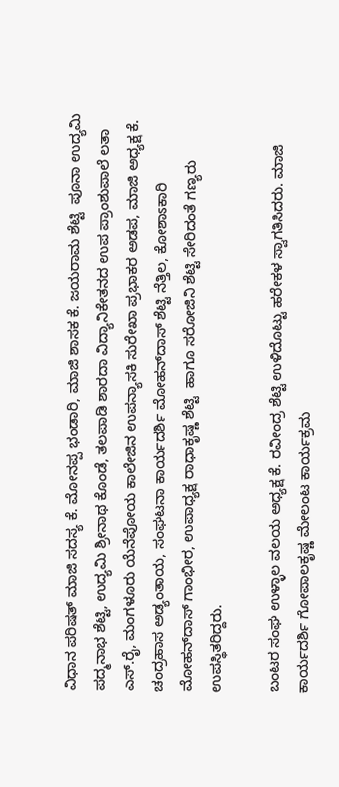ವಿಧಾನ ಪರಿಷತ್ ಮಾಜಿ ಸದಸ್ಯ ಕೆ. ಮೋನಪ್ಪ ಭಂಡಾರಿ, ಮಾಜಿ ಶಾಸಕ ಕೆ. ಜಯರಾಮ ಶೆಟ್ಟಿ  ಪೂನಾ ಉದ್ಯಮಿ ಪದ್ಮನಾಭ ಶೆಟ್ಟಿ, ಉದ್ಯಮಿ ಶ್ರೀನಾಥ ಕೊಂಡೆ, ತಲಪಾಡಿ ಶಾರದಾ ವಿದ್ಯಾನಿಕೇತನದ ಉಪ ಪ್ರಾಂಶುಪಾಲೆ ಲತಾ ಎಸ್.ರೈ, ಮಂಗಳೂರು ಯೆನೆಪೋಯ ಕಾಲೇಜಿನ ಉಪನ್ಯಾಸಕಿ ಸುರೇಖಾ ಪ್ರಭಾಕರ ಅಡಪ, ಮಾಜಿ ಅಧ್ಯಕ್ಷ ಕೆ. ಚಂದ್ರಹಾಸ ಅಡ್ಯಂತಾಯ, ಸಂಘಟನಾ ಕಾರ್ಯದರ್ಶಿ ಮೋಹನ್‌ದಾಸ್ ಶೆಟ್ಟಿ ನೆತ್ತಿಲ, ಕೋಶಾಽಕಾರಿ ಮೋಹನ್‌ದಾಸ್ ಗಾಂಭೀರ, ಉಪಾಧ್ಯಕ್ಷ ರಾಧಾಕೃಷ್ಣ ಶೆಟ್ಟಿ  ಹಾಗೂ ಸರೋಜಿನಿ ಶೆಟ್ಟಿ ಸೇರಿದಂತೆ ಗಣ್ಯರು ಉಪಸ್ಥಿತರಿದ್ದರು.

ಬಂಟರ ಸಂಘ ಉಳ್ಳಾಲ ವಲಯ ಅಧ್ಯಕ್ಷ ಕೆ. ರವೀಂದ್ರ ಶೆಟ್ಟಿ ಉಳಿದೊಟ್ಟು ಹರೇಕಳ ಸ್ವಾಗತಿಸಿದರು. ಮಾಜಿ ಕಾರ್ಯದರ್ಶಿ ಗೋಪಾಲಕೃಷ್ಣ ಮೇಲಂಟ ಕಾರ್ಯಕ್ರಮ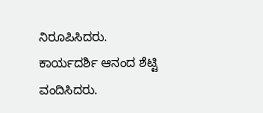ನಿರೂಪಿಸಿದರು. ಕಾರ್ಯದರ್ಶಿ ಆನಂದ ಶೆಟ್ಟಿ ವಂದಿಸಿದರು.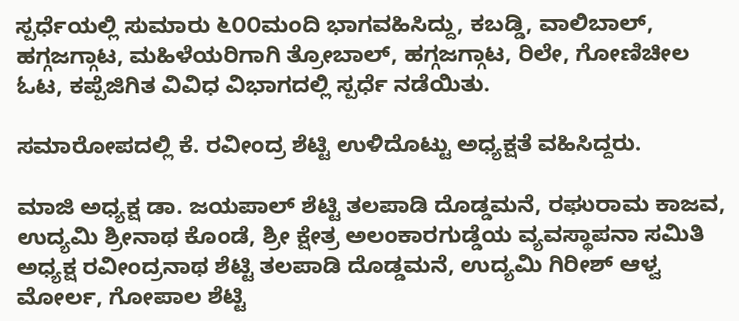ಸ್ಪರ್ಧೆಯಲ್ಲಿ ಸುಮಾರು ೬೦೦ಮಂದಿ ಭಾಗವಹಿಸಿದ್ದು, ಕಬಡ್ಡಿ, ವಾಲಿಬಾಲ್, ಹಗ್ಗಜಗ್ಗಾಟ, ಮಹಿಳೆಯರಿಗಾಗಿ ತ್ರೋಬಾಲ್, ಹಗ್ಗಜಗ್ಗಾಟ, ರಿಲೇ, ಗೋಣಿಚೀಲ ಓಟ, ಕಪ್ಪೆಜಿಗಿತ ವಿವಿಧ ವಿಭಾಗದಲ್ಲಿ ಸ್ಪರ್ಧೆ ನಡೆಯಿತು.

ಸಮಾರೋಪದಲ್ಲಿ ಕೆ. ರವೀಂದ್ರ ಶೆಟ್ಟಿ ಉಳಿದೊಟ್ಟು ಅಧ್ಯಕ್ಷತೆ ವಹಿಸಿದ್ದರು.

ಮಾಜಿ ಅಧ್ಯಕ್ಷ ಡಾ. ಜಯಪಾಲ್ ಶೆಟ್ಟಿ ತಲಪಾಡಿ ದೊಡ್ಡಮನೆ, ರಘುರಾಮ ಕಾಜವ, ಉದ್ಯಮಿ ಶ್ರೀನಾಥ ಕೊಂಡೆ, ಶ್ರೀ ಕ್ಷೇತ್ರ ಅಲಂಕಾರಗುಡ್ಡೆಯ ವ್ಯವಸ್ಥಾಪನಾ ಸಮಿತಿ ಅಧ್ಯಕ್ಷ ರವೀಂದ್ರನಾಥ ಶೆಟ್ಟಿ ತಲಪಾಡಿ ದೊಡ್ಡಮನೆ, ಉದ್ಯಮಿ ಗಿರೀಶ್ ಆಳ್ವ ಮೋರ್ಲ, ಗೋಪಾಲ ಶೆಟ್ಟಿ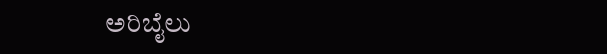ಅರಿಬೈಲು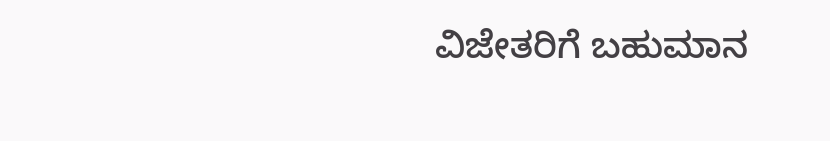ವಿಜೇತರಿಗೆ ಬಹುಮಾನ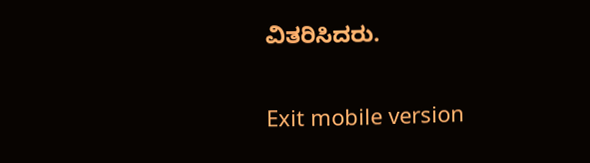ವಿತರಿಸಿದರು.

Exit mobile version